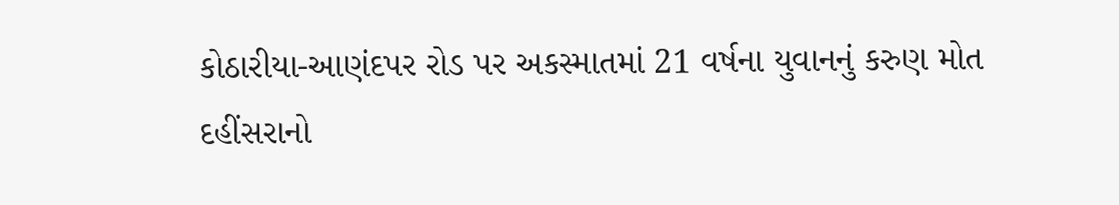કોઠારીયા-આણંદપર રોડ પર અકસ્માતમાં 21 વર્ષના યુવાનનું કરુણ મોત
દહીંસરાનો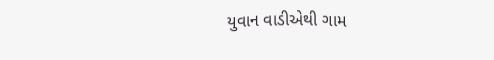યુવાન વાડીએથી ગામ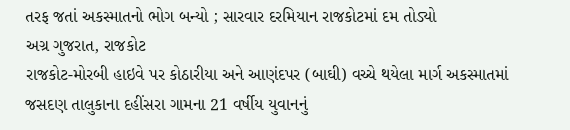તરફ જતાં અકસ્માતનો ભોગ બન્યો ; સારવાર દરમિયાન રાજકોટમાં દમ તોડ્યો
અગ્ર ગુજરાત, રાજકોટ
રાજકોટ-મોરબી હાઇવે પર કોઠારીયા અને આણંદપર (બાઘી) વચ્ચે થયેલા માર્ગ અકસ્માતમાં જસદણ તાલુકાના દહીંસરા ગામના 21 વર્ષીય યુવાનનું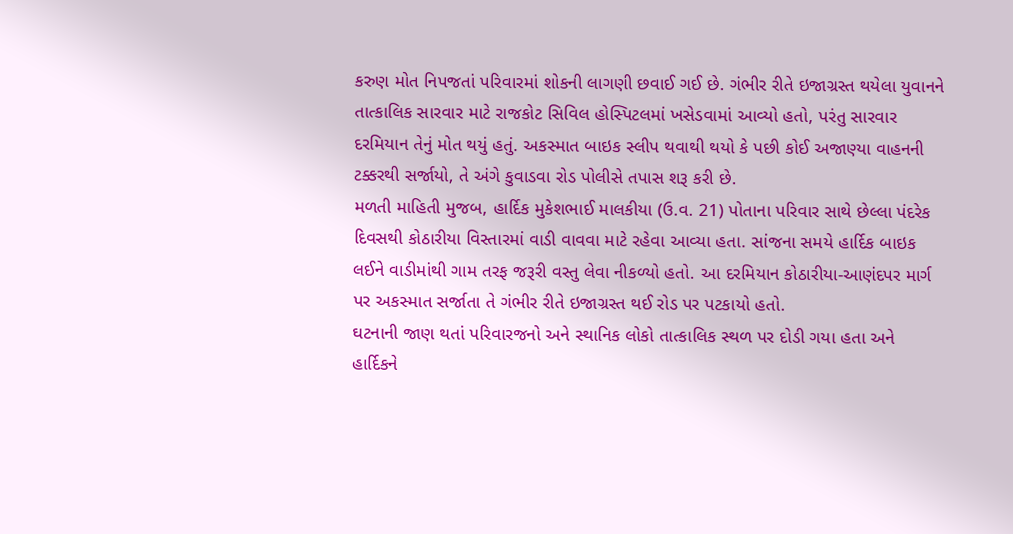કરુણ મોત નિપજતાં પરિવારમાં શોકની લાગણી છવાઈ ગઈ છે. ગંભીર રીતે ઇજાગ્રસ્ત થયેલા યુવાનને તાત્કાલિક સારવાર માટે રાજકોટ સિવિલ હોસ્પિટલમાં ખસેડવામાં આવ્યો હતો, પરંતુ સારવાર દરમિયાન તેનું મોત થયું હતું. અકસ્માત બાઇક સ્લીપ થવાથી થયો કે પછી કોઈ અજાણ્યા વાહનની ટક્કરથી સર્જાયો, તે અંગે કુવાડવા રોડ પોલીસે તપાસ શરૂ કરી છે.
મળતી માહિતી મુજબ, હાર્દિક મુકેશભાઈ માલકીયા (ઉ.વ. 21) પોતાના પરિવાર સાથે છેલ્લા પંદરેક દિવસથી કોઠારીયા વિસ્તારમાં વાડી વાવવા માટે રહેવા આવ્યા હતા. સાંજના સમયે હાર્દિક બાઇક લઈને વાડીમાંથી ગામ તરફ જરૂરી વસ્તુ લેવા નીકળ્યો હતો. આ દરમિયાન કોઠારીયા-આણંદપર માર્ગ પર અકસ્માત સર્જાતા તે ગંભીર રીતે ઇજાગ્રસ્ત થઈ રોડ પર પટકાયો હતો.
ઘટનાની જાણ થતાં પરિવારજનો અને સ્થાનિક લોકો તાત્કાલિક સ્થળ પર દોડી ગયા હતા અને હાર્દિકને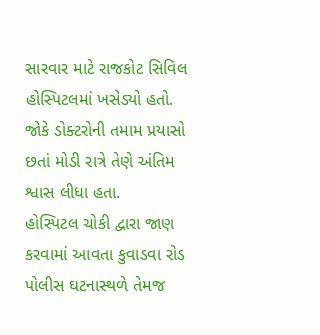સારવાર માટે રાજકોટ સિવિલ હોસ્પિટલમાં ખસેડ્યો હતો. જોકે ડોક્ટરોની તમામ પ્રયાસો છતાં મોડી રાત્રે તેણે અંતિમ શ્વાસ લીધા હતા.
હોસ્પિટલ ચોકી દ્વારા જાણ કરવામાં આવતા કુવાડવા રોડ પોલીસ ઘટનાસ્થળે તેમજ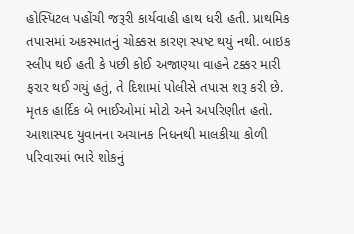હોસ્પિટલ પહોંચી જરૂરી કાર્યવાહી હાથ ધરી હતી. પ્રાથમિક તપાસમાં અકસ્માતનું ચોક્કસ કારણ સ્પષ્ટ થયું નથી. બાઇક સ્લીપ થઈ હતી કે પછી કોઈ અજાણ્યા વાહને ટક્કર મારી ફરાર થઈ ગયું હતું, તે દિશામાં પોલીસે તપાસ શરૂ કરી છે.
મૃતક હાર્દિક બે ભાઈઓમાં મોટો અને અપરિણીત હતો. આશાસ્પદ યુવાનના અચાનક નિધનથી માલકીયા કોળી પરિવારમાં ભારે શોકનું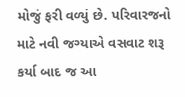મોજું ફરી વળ્યું છે. પરિવારજનો માટે નવી જગ્યાએ વસવાટ શરૂ કર્યા બાદ જ આ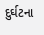દુર્ઘટના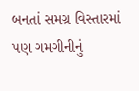બનતાં સમગ્ર વિસ્તારમાં પણ ગમગીનીનું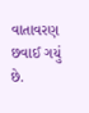વાતાવરણ છવાઈ ગયું છે.